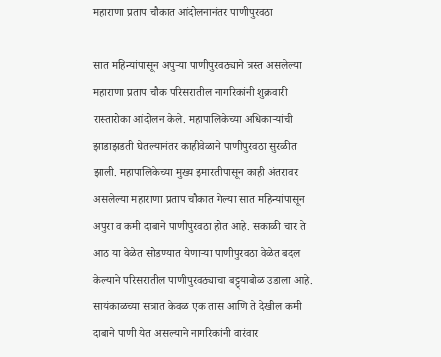महाराणा प्रताप चौकात आंदोलनानंतर पाणीपुरवठा

सात महिन्यांपासून अपुऱ्या पाणीपुरवठ्याने त्रस्त असलेल्या महाराणा प्रताप चौक परिसरातील नागरिकांनी शुक्रवारी रास्तारोका आंदोलन केले. महापालिकेच्या अधिकाऱ्यांची झाडाझडती घेतल्यानंतर काहीवेळाने पाणीपुरवठा सुरळीत झाली. महापालिकेच्या मुख्य इमारतीपासून काही अंतरावर असलेल्या महाराणा प्रताप चौकात गेल्या सात महिन्यांपासून अपुरा व कमी दाबाने पाणीपुरवठा होत आहे. सकाळी चार ते आठ या वेळेत सोडण्यात येणाऱ्या पाणीपुरवठा वेळेत बदल केल्याने परिसरातील पाणीपुरवठ्याचा बट्ट्याबोळ उडाला आहे. सायंकाळच्या सत्रात केवळ एक तास आणि ते देखील कमी दाबाने पाणी येत असल्याने नागरिकांनी वारंवार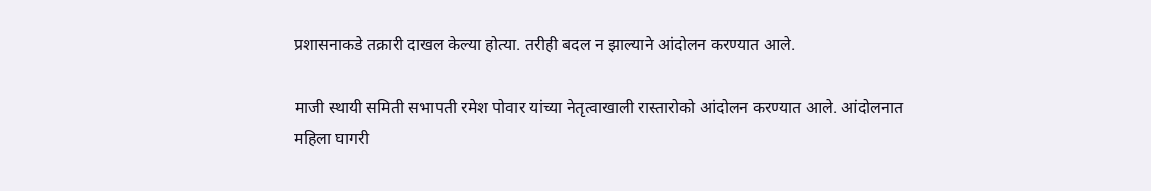प्रशासनाकडे तक्रारी दाखल केल्या होत्या. तरीही बदल न झाल्याने आंदोलन करण्यात आले.

माजी स्थायी समिती सभापती रमेश पोवार यांच्या नेतृत्वाखाली रास्तारोको आंदोलन करण्यात आले. आंदोलनात महिला घागरी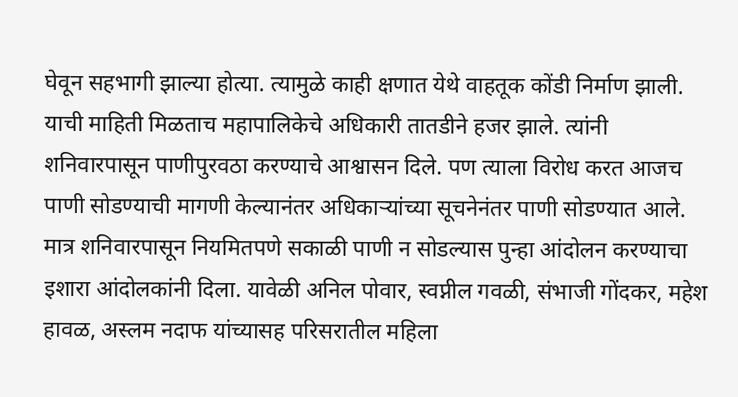घेवून सहभागी झाल्या होत्या. त्यामुळे काही क्षणात येथे वाहतूक कोंडी निर्माण झाली. याची माहिती मिळताच महापालिकेचे अधिकारी तातडीने हजर झाले. त्यांनी शनिवारपासून पाणीपुरवठा करण्याचे आश्वासन दिले. पण त्याला विरोध करत आजच पाणी सोडण्याची मागणी केल्यानंतर अधिकाऱ्यांच्या सूचनेनंतर पाणी सोडण्यात आले. मात्र शनिवारपासून नियमितपणे सकाळी पाणी न सोडल्यास पुन्हा आंदोलन करण्याचा इशारा आंदोलकांनी दिला. यावेळी अनिल पोवार, स्वप्नील गवळी, संभाजी गोंदकर, महेश हावळ, अस्लम नदाफ यांच्यासह परिसरातील महिला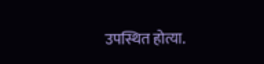उपस्थित होत्या.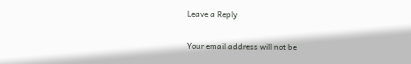Leave a Reply

Your email address will not be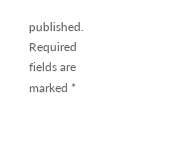published. Required fields are marked *